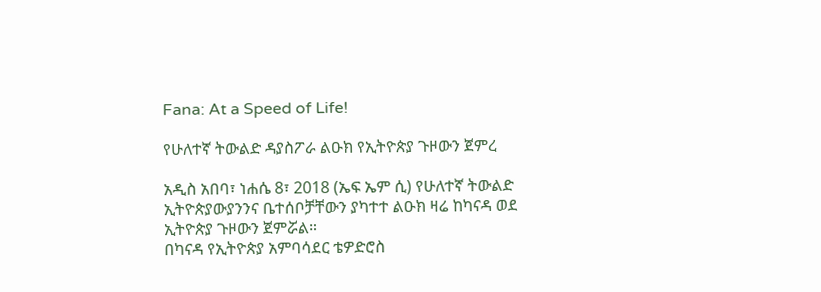Fana: At a Speed of Life!

የሁለተኛ ትውልድ ዳያስፖራ ልዑክ የኢትዮጵያ ጉዞውን ጀምረ

አዲስ አበባ፣ ነሐሴ 8፣ 2018 (ኤፍ ኤም ሲ) የሁለተኛ ትውልድ ኢትዮጵያውያንንና ቤተሰቦቻቸውን ያካተተ ልዑክ ዛሬ ከካናዳ ወደ ኢትዮጵያ ጉዞውን ጀምሯል።
በካናዳ የኢትዮጵያ አምባሳደር ቴዎድሮስ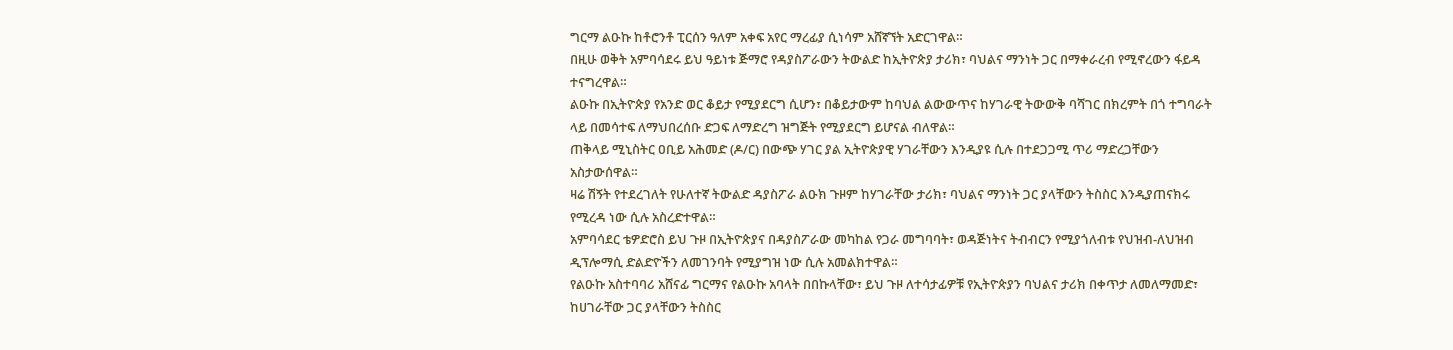ግርማ ልዑኩ ከቶሮንቶ ፒርሰን ዓለም አቀፍ አየር ማረፊያ ሲነሳም አሸኛኘት አድርገዋል።
በዚሁ ወቅት አምባሳደሩ ይህ ዓይነቱ ጅማሮ የዳያስፖራውን ትውልድ ከኢትዮጵያ ታሪክ፣ ባህልና ማንነት ጋር በማቀራረብ የሚኖረውን ፋይዳ ተናግረዋል።
ልዑኩ በኢትዮጵያ የአንድ ወር ቆይታ የሚያደርግ ሲሆን፣ በቆይታውም ከባህል ልውውጥና ከሃገራዊ ትውውቅ ባሻገር በክረምት በጎ ተግባራት ላይ በመሳተፍ ለማህበረሰቡ ድጋፍ ለማድረግ ዝግጅት የሚያደርግ ይሆናል ብለዋል።
ጠቅላይ ሚኒስትር ዐቢይ አሕመድ (ዶ/ር) በውጭ ሃገር ያል ኢትዮጵያዊ ሃገራቸውን እንዲያዩ ሲሉ በተደጋጋሚ ጥሪ ማድረጋቸውን አስታውሰዋል።
ዛሬ ሽኝት የተደረገለት የሁለተኛ ትውልድ ዳያስፖራ ልዑክ ጉዞም ከሃገራቸው ታሪክ፣ ባህልና ማንነት ጋር ያላቸውን ትስስር እንዲያጠናክሩ የሚረዳ ነው ሲሉ አስረድተዋል።
አምባሳደር ቴዎድሮስ ይህ ጉዞ በኢትዮጵያና በዳያስፖራው መካከል የጋራ መግባባት፣ ወዳጅነትና ትብብርን የሚያጎለብቱ የህዝብ-ለህዝብ ዲፕሎማሲ ድልድዮችን ለመገንባት የሚያግዝ ነው ሲሉ አመልክተዋል።
የልዑኩ አስተባባሪ አሸናፊ ግርማና የልዑኩ አባላት በበኩላቸው፣ ይህ ጉዞ ለተሳታፊዎቹ የኢትዮጵያን ባህልና ታሪክ በቀጥታ ለመለማመድ፣ ከሀገራቸው ጋር ያላቸውን ትስስር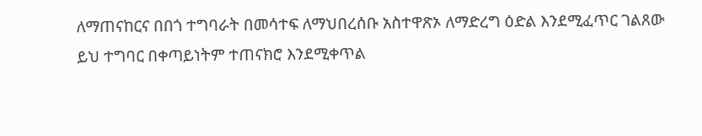ለማጠናከርና በበጎ ተግባራት በመሳተፍ ለማህበረሰቡ አስተዋጽኦ ለማድረግ ዕድል እንደሚፈጥር ገልጸው ይህ ተግባር በቀጣይነትም ተጠናክሮ እንደሚቀጥል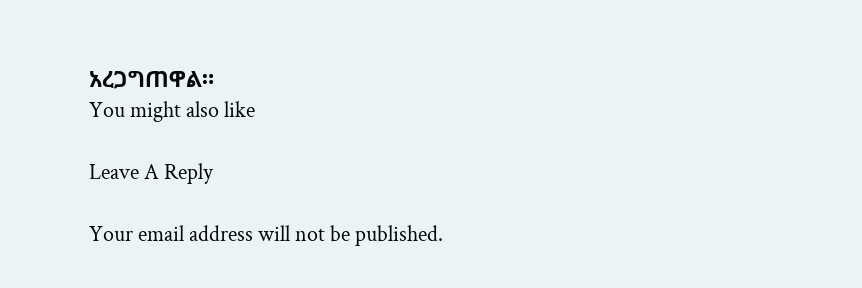አረጋግጠዋል።
You might also like

Leave A Reply

Your email address will not be published.